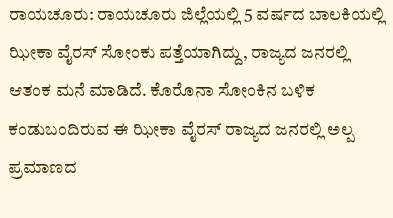ರಾಯಚೂರು: ರಾಯಚೂರು ಜಿಲ್ಲೆಯಲ್ಲಿ 5 ವರ್ಷದ ಬಾಲಕಿಯಲ್ಲಿ ಝೀಕಾ ವೈರಸ್ ಸೋಂಕು ಪತ್ತೆಯಾಗಿದ್ದು, ರಾಜ್ಯದ ಜನರಲ್ಲಿ ಆತಂಕ ಮನೆ ಮಾಡಿದೆ. ಕೊರೊನಾ ಸೋಂಕಿನ ಬಳಿಕ ಕಂಡುಬಂದಿರುವ ಈ ಝೀಕಾ ವೈರಸ್ ರಾಜ್ಯದ ಜನರಲ್ಲಿ ಅಲ್ಪ ಪ್ರಮಾಣದ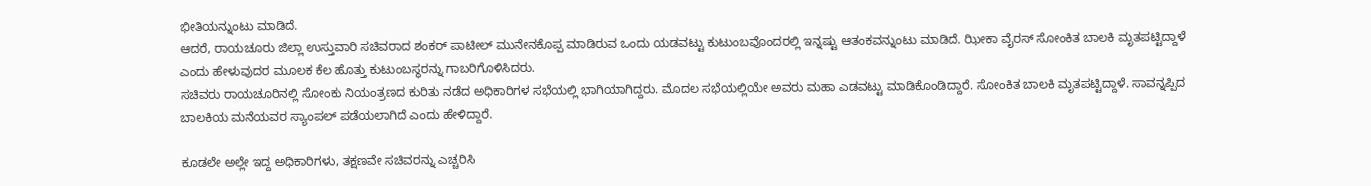ಭೀತಿಯನ್ನುಂಟು ಮಾಡಿದೆ.
ಆದರೆ, ರಾಯಚೂರು ಜಿಲ್ಲಾ ಉಸ್ತುವಾರಿ ಸಚಿವರಾದ ಶಂಕರ್ ಪಾಟೀಲ್ ಮುನೇನಕೊಪ್ಪ ಮಾಡಿರುವ ಒಂದು ಯಡವಟ್ಟು ಕುಟುಂಬವೊಂದರಲ್ಲಿ ಇನ್ನಷ್ಟು ಆತಂಕವನ್ನುಂಟು ಮಾಡಿದೆ. ಝೀಕಾ ವೈರಸ್ ಸೋಂಕಿತ ಬಾಲಕಿ ಮೃತಪಟ್ಟಿದ್ದಾಳೆ ಎಂದು ಹೇಳುವುದರ ಮೂಲಕ ಕೆಲ ಹೊತ್ತು ಕುಟುಂಬಸ್ಥರನ್ನು ಗಾಬರಿಗೊಳಿಸಿದರು.
ಸಚಿವರು ರಾಯಚೂರಿನಲ್ಲಿ ಸೋಂಕು ನಿಯಂತ್ರಣದ ಕುರಿತು ನಡೆದ ಅಧಿಕಾರಿಗಳ ಸಭೆಯಲ್ಲಿ ಭಾಗಿಯಾಗಿದ್ದರು. ಮೊದಲ ಸಭೆಯಲ್ಲಿಯೇ ಅವರು ಮಹಾ ಎಡವಟ್ಟು ಮಾಡಿಕೊಂಡಿದ್ದಾರೆ. ಸೋಂಕಿತ ಬಾಲಕಿ ಮೃತಪಟ್ಟಿದ್ದಾಳೆ. ಸಾವನ್ನಪ್ಪಿದ ಬಾಲಕಿಯ ಮನೆಯವರ ಸ್ಯಾಂಪಲ್ ಪಡೆಯಲಾಗಿದೆ ಎಂದು ಹೇಳಿದ್ದಾರೆ.

ಕೂಡಲೇ ಅಲ್ಲೇ ಇದ್ದ ಅಧಿಕಾರಿಗಳು, ತಕ್ಷಣವೇ ಸಚಿವರನ್ನು ಎಚ್ಚರಿಸಿ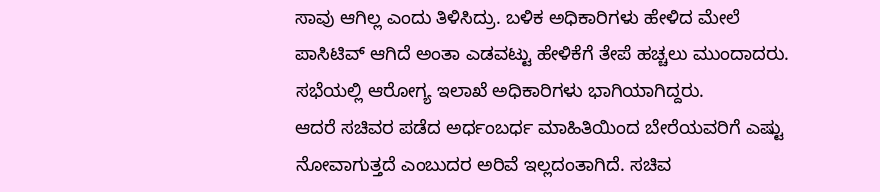ಸಾವು ಆಗಿಲ್ಲ ಎಂದು ತಿಳಿಸಿದ್ರು. ಬಳಿಕ ಅಧಿಕಾರಿಗಳು ಹೇಳಿದ ಮೇಲೆ ಪಾಸಿಟಿವ್ ಆಗಿದೆ ಅಂತಾ ಎಡವಟ್ಟು ಹೇಳಿಕೆಗೆ ತೇಪೆ ಹಚ್ಚಲು ಮುಂದಾದರು. ಸಭೆಯಲ್ಲಿ ಆರೋಗ್ಯ ಇಲಾಖೆ ಅಧಿಕಾರಿಗಳು ಭಾಗಿಯಾಗಿದ್ದರು.
ಆದರೆ ಸಚಿವರ ಪಡೆದ ಅರ್ಧಂಬರ್ಧ ಮಾಹಿತಿಯಿಂದ ಬೇರೆಯವರಿಗೆ ಎಷ್ಟು ನೋವಾಗುತ್ತದೆ ಎಂಬುದರ ಅರಿವೆ ಇಲ್ಲದಂತಾಗಿದೆ. ಸಚಿವ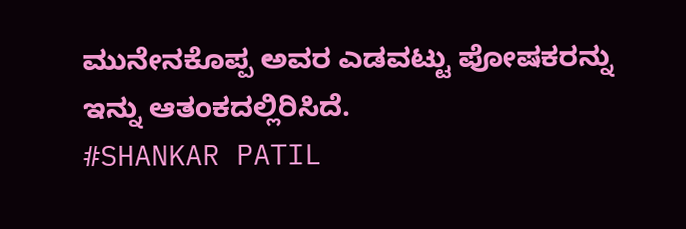ಮುನೇನಕೊಪ್ಪ ಅವರ ಎಡವಟ್ಟು ಪೋಷಕರನ್ನು ಇನ್ನು ಆತಂಕದಲ್ಲಿರಿಸಿದೆ.
#SHANKAR PATIL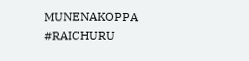MUNENAKOPPA #RAICHURU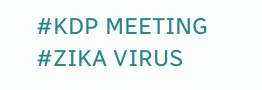#KDP MEETING #ZIKA VIRUS